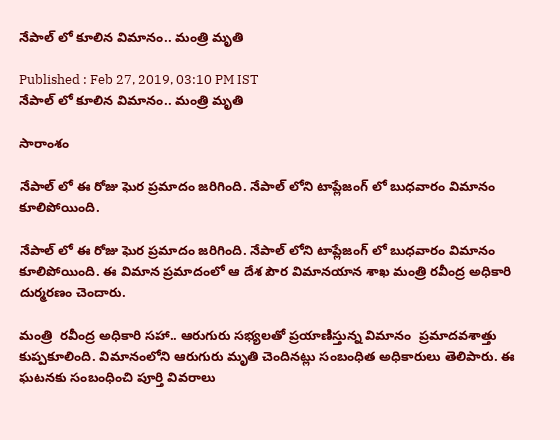నేపాల్ లో కూలిన విమానం.. మంత్రి మృతి

Published : Feb 27, 2019, 03:10 PM IST
నేపాల్ లో కూలిన విమానం.. మంత్రి మృతి

సారాంశం

నేపాల్ లో ఈ రోజు ఘెర ప్రమాదం జరిగింది. నేపాల్ లోని టాప్లేజంగ్ లో బుధవారం విమానం కూలిపోయింది.

నేపాల్ లో ఈ రోజు ఘెర ప్రమాదం జరిగింది. నేపాల్ లోని టాప్లేజంగ్ లో బుధవారం విమానం కూలిపోయింది. ఈ విమాన ప్రమాదంలో ఆ దేశ పౌర విమానయాన శాఖ మంత్రి రవీంద్ర అధికారి దుర్మరణం చెందారు.

మంత్రి  రవీంద్ర అధికారి సహా.. ఆరుగురు సభ్యలతో ప్రయాణిస్తున్న విమానం  ప్రమాదవశాత్తు కుప్పకూలింది. విమానంలోని ఆరుగురు మృతి చెందినట్లు సంబంధిత అధికారులు తెలిపారు. ఈ ఘటనకు సంబంధించి పూర్తి వివరాలు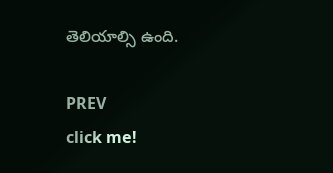తెలియాల్సి ఉంది.

PREV
click me!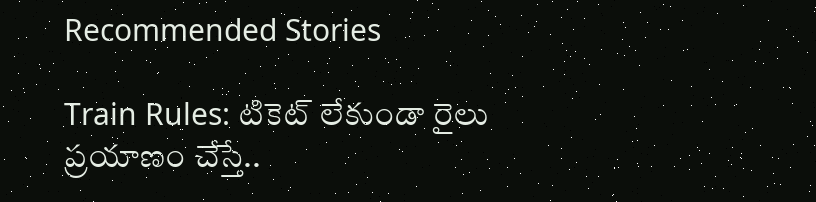Recommended Stories

Train Rules: టికెట్ లేకుండా రైలు ప్ర‌యాణం చేస్తే..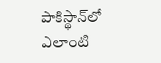పాకిస్థాన్‌లో ఎలాంటి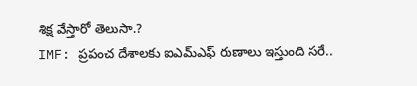శిక్ష వేస్తారో తెలుసా.?
IMF: ప్ర‌పంచ దేశాల‌కు ఐఎమ్ఎఫ్ రుణాలు ఇస్తుంది స‌రే..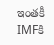ఇంత‌కీ IMFకి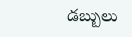డ‌బ్బులు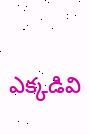ఎక్క‌డివి